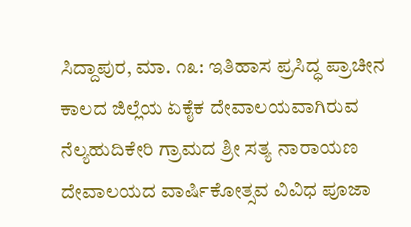ಸಿದ್ದಾಪುರ, ಮಾ. ೧೩: ಇತಿಹಾಸ ಪ್ರಸಿದ್ಧ ಪ್ರಾಚೀನ ಕಾಲದ ಜಿಲ್ಲೆಯ ಏಕೈಕ ದೇವಾಲಯವಾಗಿರುವ ನೆಲ್ಯಹುದಿಕೇರಿ ಗ್ರಾಮದ ಶ್ರೀ ಸತ್ಯ ನಾರಾಯಣ ದೇವಾಲಯದ ವಾರ್ಷಿಕೋತ್ಸವ ವಿವಿಧ ಪೂಜಾ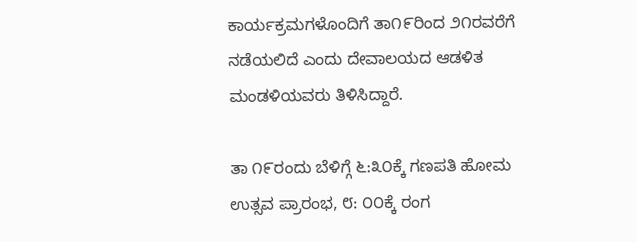ಕಾರ್ಯಕ್ರಮಗಳೊಂದಿಗೆ ತಾ೧೯ರಿಂದ ೨೧ರವರೆಗೆ ನಡೆಯಲಿದೆ ಎಂದು ದೇವಾಲಯದ ಆಡಳಿತ ಮಂಡಳಿಯವರು ತಿಳಿಸಿದ್ದಾರೆ.

ತಾ ೧೯ರಂದು ಬೆಳಿಗ್ಗೆ ೬:೩೦ಕ್ಕೆ ಗಣಪತಿ ಹೋಮ ಉತ್ಸವ ಪ್ರಾರಂಭ, ೮: ೦೦ಕ್ಕೆ ರಂಗ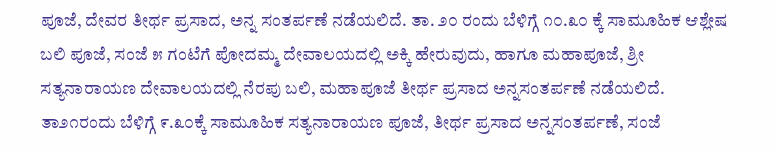ಪೂಜೆ, ದೇವರ ತೀರ್ಥ ಪ್ರಸಾದ, ಅನ್ನ ಸಂತರ್ಪಣೆ ನಡೆಯಲಿದೆ. ತಾ. ೨೦ ರಂದು ಬೆಳಿಗ್ಗೆ ೧೦.೩೦ ಕ್ಕೆ ಸಾಮೂಹಿಕ ಆಶ್ಲೇಷ ಬಲಿ ಪೂಜೆ, ಸಂಜೆ ೫ ಗಂಟೆಗೆ ಪೋದಮ್ಮ ದೇವಾಲಯದಲ್ಲಿ ಅಕ್ಕಿ ಹೇರುವುದು, ಹಾಗೂ ಮಹಾಪೂಜೆ, ಶ್ರೀ ಸತ್ಯನಾರಾಯಣ ದೇವಾಲಯದಲ್ಲಿ ನೆರಪು ಬಲಿ, ಮಹಾಪೂಜೆ ತೀರ್ಥ ಪ್ರಸಾದ ಅನ್ನಸಂತರ್ಪಣೆ ನಡೆಯಲಿದೆ. ತಾ೨೧ರಂದು ಬೆಳಿಗ್ಗೆ ೯.೩೦ಕ್ಕೆ ಸಾಮೂಹಿಕ ಸತ್ಯನಾರಾಯಣ ಪೂಜೆ, ತೀರ್ಥ ಪ್ರಸಾದ ಅನ್ನಸಂತರ್ಪಣೆ, ಸಂಜೆ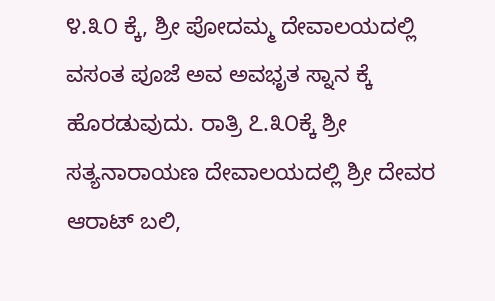೪.೩೦ ಕ್ಕೆ, ಶ್ರೀ ಪೋದಮ್ಮ ದೇವಾಲಯದಲ್ಲಿ ವಸಂತ ಪೂಜೆ ಅವ ಅವಭೃತ ಸ್ನಾನ ಕ್ಕೆ ಹೊರಡುವುದು. ರಾತ್ರಿ ೭.೩೦ಕ್ಕೆ ಶ್ರೀ ಸತ್ಯನಾರಾಯಣ ದೇವಾಲಯದಲ್ಲಿ ಶ್ರೀ ದೇವರ ಆರಾಟ್ ಬಲಿ,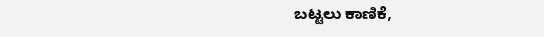ಬಟ್ಟಲು ಕಾಣಿಕೆ,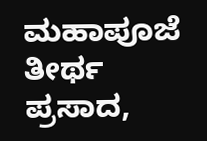ಮಹಾಪೂಜೆ ತೀರ್ಥ ಪ್ರಸಾದ,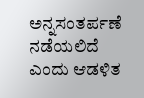ಅನ್ನಸಂತರ್ಪಣೆ ನಡೆಯಲಿದೆ ಎಂದು ಆಡಳಿತ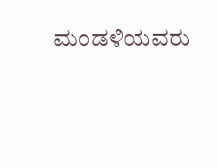ಮಂಡಳಿಯವರು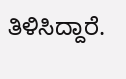ತಿಳಿಸಿದ್ದಾರೆ.